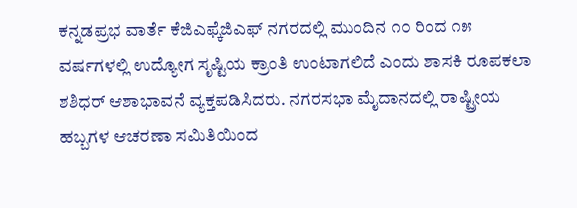ಕನ್ನಡಪ್ರಭ ವಾರ್ತೆ ಕೆಜಿಎಫ್ಕೆಜಿಎಫ್ ನಗರದಲ್ಲಿ ಮುಂದಿನ ೧೦ ರಿಂದ ೧೫ ವರ್ಷಗಳಲ್ಲಿ ಉದ್ಯೋಗ ಸೃಷ್ಟಿಯ ಕ್ರಾಂತಿ ಉಂಟಾಗಲಿದೆ ಎಂದು ಶಾಸಕಿ ರೂಪಕಲಾ ಶಶಿಧರ್ ಆಶಾಭಾವನೆ ವ್ಯಕ್ತಪಡಿಸಿದರು. ನಗರಸಭಾ ಮೈದಾನದಲ್ಲಿ ರಾಷ್ಟ್ರೀಯ ಹಬ್ಬಗಳ ಆಚರಣಾ ಸಮಿತಿಯಿಂದ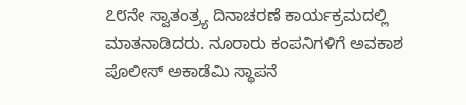೭೮ನೇ ಸ್ವಾತಂತ್ರ್ಯ ದಿನಾಚರಣೆ ಕಾರ್ಯಕ್ರಮದಲ್ಲಿ ಮಾತನಾಡಿದರು. ನೂರಾರು ಕಂಪನಿಗಳಿಗೆ ಅವಕಾಶ
ಪೊಲೀಸ್ ಅಕಾಡೆಮಿ ಸ್ಥಾಪನೆ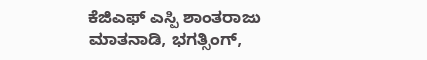ಕೆಜಿಎಫ್ ಎಸ್ಪಿ ಶಾಂತರಾಜು ಮಾತನಾಡಿ, ಭಗತ್ಸಿಂಗ್,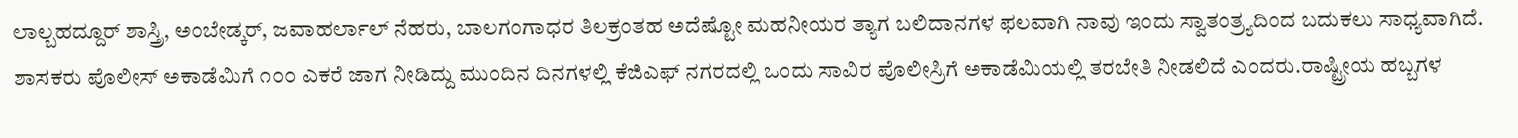ಲಾಲ್ಬಹದ್ದೂರ್ ಶಾಸ್ತ್ರಿ, ಅಂಬೇಡ್ಕರ್, ಜವಾಹರ್ಲಾಲ್ ನೆಹರು, ಬಾಲಗಂಗಾಧರ ತಿಲಕ್ರಂತಹ ಅದೆಷ್ಟೋ ಮಹನೀಯರ ತ್ಯಾಗ ಬಲಿದಾನಗಳ ಫಲವಾಗಿ ನಾವು ಇಂದು ಸ್ವಾತಂತ್ರ್ಯದಿಂದ ಬದುಕಲು ಸಾಧ್ಯವಾಗಿದೆ. ಶಾಸಕರು ಪೊಲೀಸ್ ಅಕಾಡೆಮಿಗೆ ೧೦೦ ಎಕರೆ ಜಾಗ ನೀಡಿದ್ದು ಮುಂದಿನ ದಿನಗಳಲ್ಲಿ ಕೆಜಿಎಫ್ ನಗರದಲ್ಲಿ ಒಂದು ಸಾವಿರ ಪೊಲೀಸ್ರಿಗೆ ಅಕಾಡೆಮಿಯಲ್ಲಿ ತರಬೇತಿ ನೀಡಲಿದೆ ಎಂದರು.ರಾಷ್ಟ್ರೀಯ ಹಬ್ಬಗಳ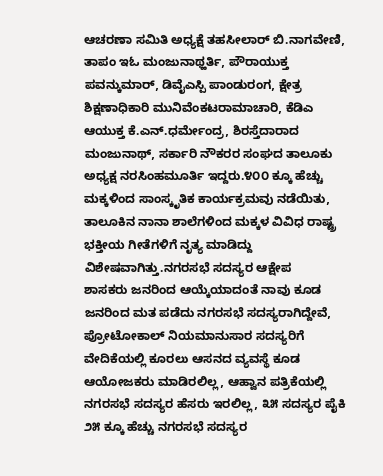ಆಚರಣಾ ಸಮಿತಿ ಅಧ್ಯಕ್ಷೆ ತಹಸೀಲಾರ್ ಬಿ.ನಾಗವೇಣಿ, ತಾಪಂ ಇಓ ಮಂಜುನಾಥ್ಹರ್ತಿ, ಪೌರಾಯುಕ್ತ ಪವನ್ಕುಮಾರ್, ಡಿವೈಎಸ್ಪಿ ಪಾಂಡುರಂಗ, ಕ್ಷೇತ್ರ ಶಿಕ್ಷಣಾಧಿಕಾರಿ ಮುನಿವೆಂಕಟರಾಮಾಚಾರಿ, ಕೆಡಿಎ ಆಯುಕ್ತ ಕೆ.ಎನ್.ಧರ್ಮೇಂದ್ರ, ಶಿರಸ್ತೆದಾರಾದ ಮಂಜುನಾಥ್, ಸರ್ಕಾರಿ ನೌಕರರ ಸಂಘದ ತಾಲೂಕು ಅಧ್ಯಕ್ಷ ನರಸಿಂಹಮೂರ್ತಿ ಇದ್ದರು.೪೦೦ ಕ್ಕೂ ಹೆಚ್ಚು ಮಕ್ಕಳಿಂದ ಸಾಂಸ್ಕೃತಿಕ ಕಾರ್ಯಕ್ರಮವು ನಡೆಯಿತು, ತಾಲೂಕಿನ ನಾನಾ ಶಾಲೆಗಳಿಂದ ಮಕ್ಕಳ ವಿವಿಧ ರಾಷ್ಟ್ರ ಭಕ್ತೀಯ ಗೀತೆಗಳಿಗೆ ನೃತ್ಯ ಮಾಡಿದ್ದು ವಿಶೇಷವಾಗಿತ್ತು.ನಗರಸಭೆ ಸದಸ್ಯರ ಆಕ್ಷೇಪ
ಶಾಸಕರು ಜನರಿಂದ ಆಯ್ಕೆಯಾದಂತೆ ನಾವು ಕೂಡ ಜನರಿಂದ ಮತ ಪಡೆದು ನಗರಸಭೆ ಸದಸ್ಯರಾಗಿದ್ದೇವೆ, ಪ್ರೋಟೋಕಾಲ್ ನಿಯಮಾನುಸಾರ ಸದಸ್ಯರಿಗೆ ವೇದಿಕೆಯಲ್ಲಿ ಕೂರಲು ಆಸನದ ವ್ಯವಸ್ಥೆ ಕೂಡ ಆಯೋಜಕರು ಮಾಡಿರಲಿಲ್ಲ, ಆಹ್ವಾನ ಪತ್ರಿಕೆಯಲ್ಲಿ ನಗರಸಭೆ ಸದಸ್ಯರ ಹೆಸರು ಇರಲಿಲ್ಲ, ೩೫ ಸದಸ್ಯರ ಪೈಕಿ ೨೫ ಕ್ಕೂ ಹೆಚ್ಚು ನಗರಸಭೆ ಸದಸ್ಯರ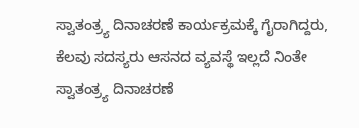ಸ್ವಾತಂತ್ರ್ಯ ದಿನಾಚರಣೆ ಕಾರ್ಯಕ್ರಮಕ್ಕೆ ಗೈರಾಗಿದ್ದರು, ಕೆಲವು ಸದಸ್ಯರು ಆಸನದ ವ್ಯವಸ್ಥೆ ಇಲ್ಲದೆ ನಿಂತೇ ಸ್ವಾತಂತ್ರ್ಯ ದಿನಾಚರಣೆ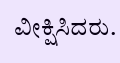ವೀಕ್ಷಿಸಿದರು.